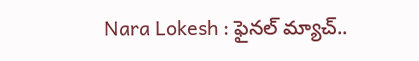Nara Lokesh : ఫైనల్ మ్యాచ్..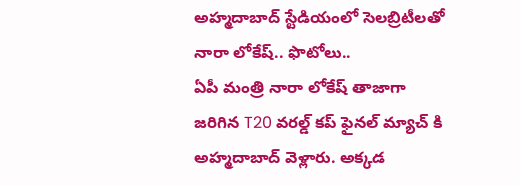అహ్మదాబాద్ స్టేడియంలో సెలబ్రిటీలతో నారా లోకేష్.. ఫొటోలు..
ఏపీ మంత్రి నారా లోకేష్ తాజాగా జరిగిన T20 వరల్డ్ కప్ ఫైనల్ మ్యాచ్ కి అహ్మదాబాద్ వెళ్లారు. అక్కడ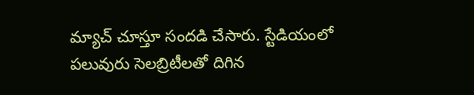మ్యాచ్ చూస్తూ సందడి చేసారు. స్టేడియంలో పలువురు సెలబ్రిటీలతో దిగిన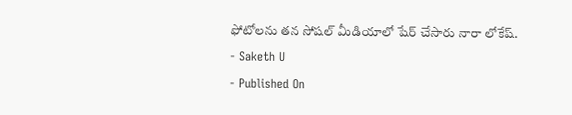ఫోటోలను తన సోషల్ మీడియాలో షేర్ చేసారు నారా లోకేష్.
- Saketh U
- Published On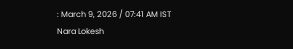: March 9, 2026 / 07:41 AM IST
Nara Lokesh